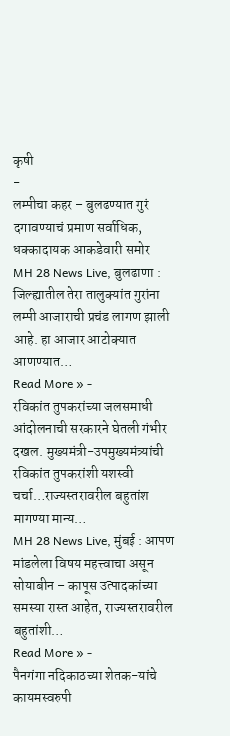कृषी
-
लम्पीचा कहर – बुलढण्यात गुरं दगावण्याचं प्रमाण सर्वाधिक, धक्कादायक आकडेवारी समोर
MH 28 News Live, बुलढाणा : जिल्ह्यातील तेरा तालुक्यांत गुरांना लम्पी आजाराची प्रचंड लागण झाली आहे. हा आजार आटोक्यात आणण्यात…
Read More » -
रविकांत तुपकरांच्या जलसमाधी आंदोलनाची सरकारने घेतली गंभीर दखल. मुख्यमंत्री-उपमुख्यमंत्र्यांची रविकांत तुपकरांशी यशस्वी चर्चा…राज्यस्तरावरील बहुतांश मागण्या मान्य…
MH 28 News Live, मुंबई : आपण मांडलेला विषय महत्त्वाचा असून सोयाबीन – कापूस उत्पादकांच्या समस्या रास्त आहेत, राज्यस्तरावरील बहुतांशी…
Read More » -
पैनगंगा नदिकाठच्या शेतक-यांचे कायमस्वरुपी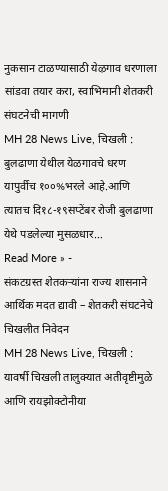नुकसान टाळण्यासाठी येऴगाव धरणाला सांडवा तयार करा, स्वाभिमानी शेतकरी संघटनेची मागणी
MH 28 News Live, चिखली : बुलढाणा येथील येळगावचे धरण यापुर्वीच १००%भरले आहे.आणि त्यातच दि१८-१९सप्टेंबर रोजी बुलढाणा येथे पडलेल्या मुसळधार…
Read More » -
संकटग्रस्त शेतकऱ्यांना राज्य शासनाने आर्थिक मदत द्यावी – शेतकरी संघटनेचे चिखलीत निवेदन
MH 28 News Live, चिखली : यावर्षी चिखली तालुक्यात अतीवृष्टीमुळे आणि रायझोक्टोनीया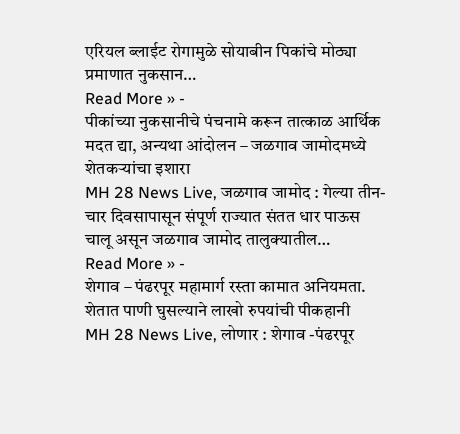एरियल ब्लाईट रोगामुळे सोयाबीन पिकांचे मोठ्या प्रमाणात नुकसान…
Read More » -
पीकांच्या नुकसानीचे पंचनामे करून तात्काळ आर्थिक मदत द्या, अन्यथा आंदोलन – जळगाव जामोदमध्ये शेतकऱ्यांचा इशारा
MH 28 News Live, जळगाव जामोद : गेल्या तीन-चार दिवसापासून संपूर्ण राज्यात संतत धार पाऊस चालू असून जळगाव जामोद तालुक्यातील…
Read More » -
शेगाव – पंढरपूर महामार्ग रस्ता कामात अनियमता. शेतात पाणी घुसल्याने लाखो रुपयांची पीकहानी
MH 28 News Live, लोणार : शेगाव -पंढरपूर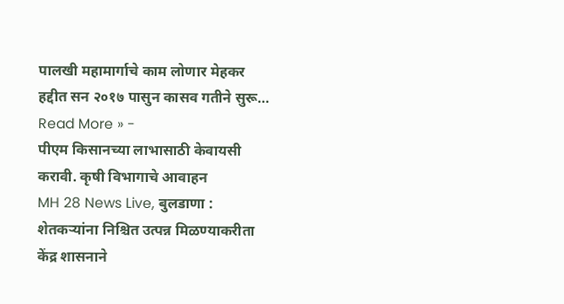पालखी महामार्गाचे काम लोणार मेहकर हद्दीत सन २०१७ पासुन कासव गतीने सुरू…
Read More » -
पीएम किसानच्या लाभासाठी केवायसी करावी. कृषी विभागाचे आवाहन
MH 28 News Live, बुलडाणा : शेतकऱ्यांना निश्चित उत्पन्न मिळण्याकरीता केंद्र शासनाने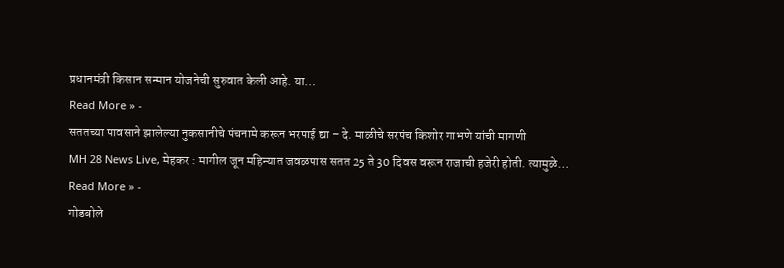प्रधानमंत्री किसान सन्मान योजनेची सुरुवात केली आहे. या…
Read More » -
सततच्या पावसाने झालेल्या नुकसानीचे पंचनामे करून भरपाई द्या – दे. माळीचे सरपंच किशोर गाभणे यांची मागणी
MH 28 News Live, मेहकर : मागील जून महिन्यात जवळपास सतत 25 ते 30 दिवस वरून राजाची हजेरी होती. त्यामुळे…
Read More » -
गोडबोले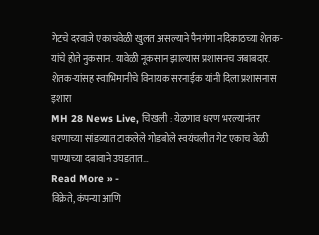गेटचे दरवाजे एकाचवेळी खुलत असल्याने पैनगंगा नदिकाठच्या शेतक-यांचे होते नुकसान. यावेळी नूकसान झाल्यास प्रशासनच जबाबदार. शेतक-यांसह स्वाभिमानीचे विनायक सरनाईक यांनी दिला प्रशासनास इशारा
MH 28 News Live, चिखली : येळगाव धरण भरल्यानंतर धरणाच्या सांडव्यात टाकलेले गोडबोले स्वयंचलीत गेट एकाच वेळी पाण्याच्या दबावाने उघडतात…
Read More » -
विक्रेते, कंपन्या आणि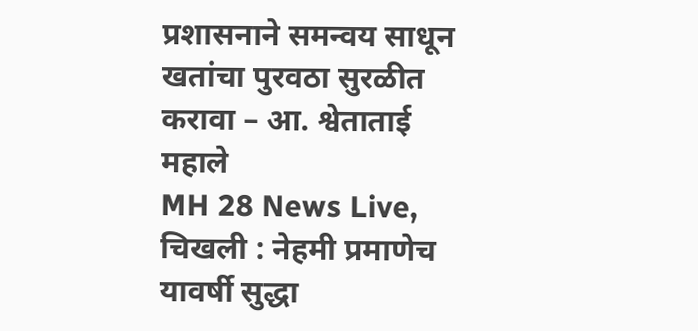प्रशासनाने समन्वय साधून खतांचा पुरवठा सुरळीत करावा – आ. श्वेताताई महाले
MH 28 News Live, चिखली : नेहमी प्रमाणेच यावर्षी सुद्धा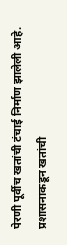पेरणी पूर्वीच खतांची टंचाई निर्माण झालेली आहे. प्रशासनाकडून खतांची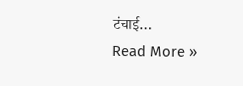टंचाई…
Read More »